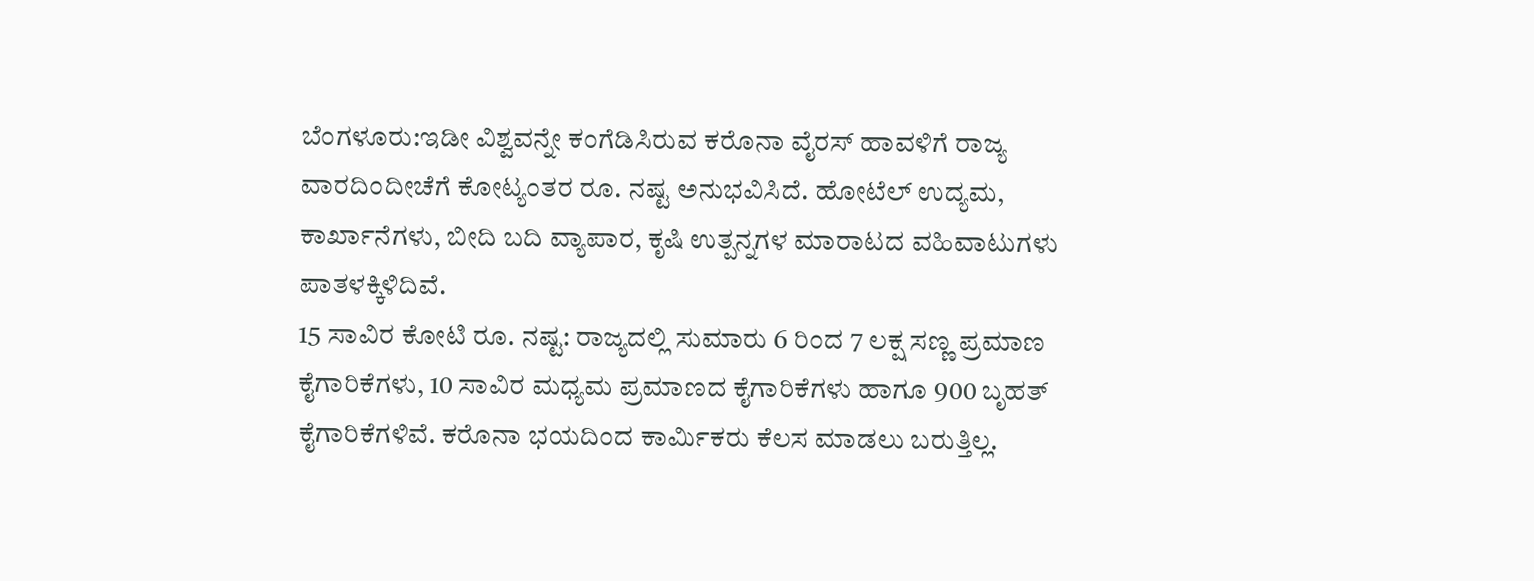ಬೆಂಗಳೂರು:ಇಡೀ ವಿಶ್ವವನ್ನೇ ಕಂಗೆಡಿಸಿರುವ ಕರೊನಾ ವೈರಸ್ ಹಾವಳಿಗೆ ರಾಜ್ಯ ವಾರದಿಂದೀಚೆಗೆ ಕೋಟ್ಯಂತರ ರೂ. ನಷ್ಟ ಅನುಭವಿಸಿದೆ. ಹೋಟೆಲ್ ಉದ್ಯಮ, ಕಾರ್ಖಾನೆಗಳು, ಬೀದಿ ಬದಿ ವ್ಯಾಪಾರ, ಕೃಷಿ ಉತ್ಪನ್ನಗಳ ಮಾರಾಟದ ವಹಿವಾಟುಗಳು ಪಾತಳಕ್ಕಿಳಿದಿವೆ.
15 ಸಾವಿರ ಕೋಟಿ ರೂ. ನಷ್ಟ: ರಾಜ್ಯದಲ್ಲಿ ಸುಮಾರು 6 ರಿಂದ 7 ಲಕ್ಷ ಸಣ್ಣ ಪ್ರಮಾಣ ಕೈಗಾರಿಕೆಗಳು, 10 ಸಾವಿರ ಮಧ್ಯಮ ಪ್ರಮಾಣದ ಕೈಗಾರಿಕೆಗಳು ಹಾಗೂ 900 ಬೃಹತ್ ಕೈಗಾರಿಕೆಗಳಿವೆ. ಕರೊನಾ ಭಯದಿಂದ ಕಾರ್ವಿುಕರು ಕೆಲಸ ಮಾಡಲು ಬರುತ್ತಿಲ್ಲ.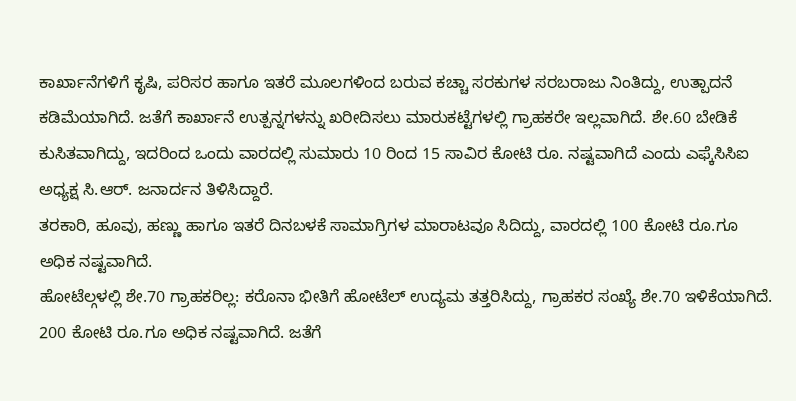ಕಾರ್ಖಾನೆಗಳಿಗೆ ಕೃಷಿ, ಪರಿಸರ ಹಾಗೂ ಇತರೆ ಮೂಲಗಳಿಂದ ಬರುವ ಕಚ್ಚಾ ಸರಕುಗಳ ಸರಬರಾಜು ನಿಂತಿದ್ದು, ಉತ್ಪಾದನೆ ಕಡಿಮೆಯಾಗಿದೆ. ಜತೆಗೆ ಕಾರ್ಖಾನೆ ಉತ್ಪನ್ನಗಳನ್ನು ಖರೀದಿಸಲು ಮಾರುಕಟ್ಟೆಗಳಲ್ಲಿ ಗ್ರಾಹಕರೇ ಇಲ್ಲವಾಗಿದೆ. ಶೇ.60 ಬೇಡಿಕೆ ಕುಸಿತವಾಗಿದ್ದು, ಇದರಿಂದ ಒಂದು ವಾರದಲ್ಲಿ ಸುಮಾರು 10 ರಿಂದ 15 ಸಾವಿರ ಕೋಟಿ ರೂ. ನಷ್ಟವಾಗಿದೆ ಎಂದು ಎಫ್ಕೆಸಿಸಿಐ ಅಧ್ಯಕ್ಷ ಸಿ.ಆರ್. ಜನಾರ್ದನ ತಿಳಿಸಿದ್ದಾರೆ.
ತರಕಾರಿ, ಹೂವು, ಹಣ್ಣು ಹಾಗೂ ಇತರೆ ದಿನಬಳಕೆ ಸಾಮಾಗ್ರಿಗಳ ಮಾರಾಟವೂ ಸಿದಿದ್ದು, ವಾರದಲ್ಲಿ 100 ಕೋಟಿ ರೂ.ಗೂ ಅಧಿಕ ನಷ್ಟವಾಗಿದೆ.
ಹೋಟೆಲ್ಗಳಲ್ಲಿ ಶೇ.70 ಗ್ರಾಹಕರಿಲ್ಲ: ಕರೊನಾ ಭೀತಿಗೆ ಹೋಟೆಲ್ ಉದ್ಯಮ ತತ್ತರಿಸಿದ್ದು, ಗ್ರಾಹಕರ ಸಂಖ್ಯೆ ಶೇ.70 ಇಳಿಕೆಯಾಗಿದೆ. 200 ಕೋಟಿ ರೂ.ಗೂ ಅಧಿಕ ನಷ್ಟವಾಗಿದೆ. ಜತೆಗೆ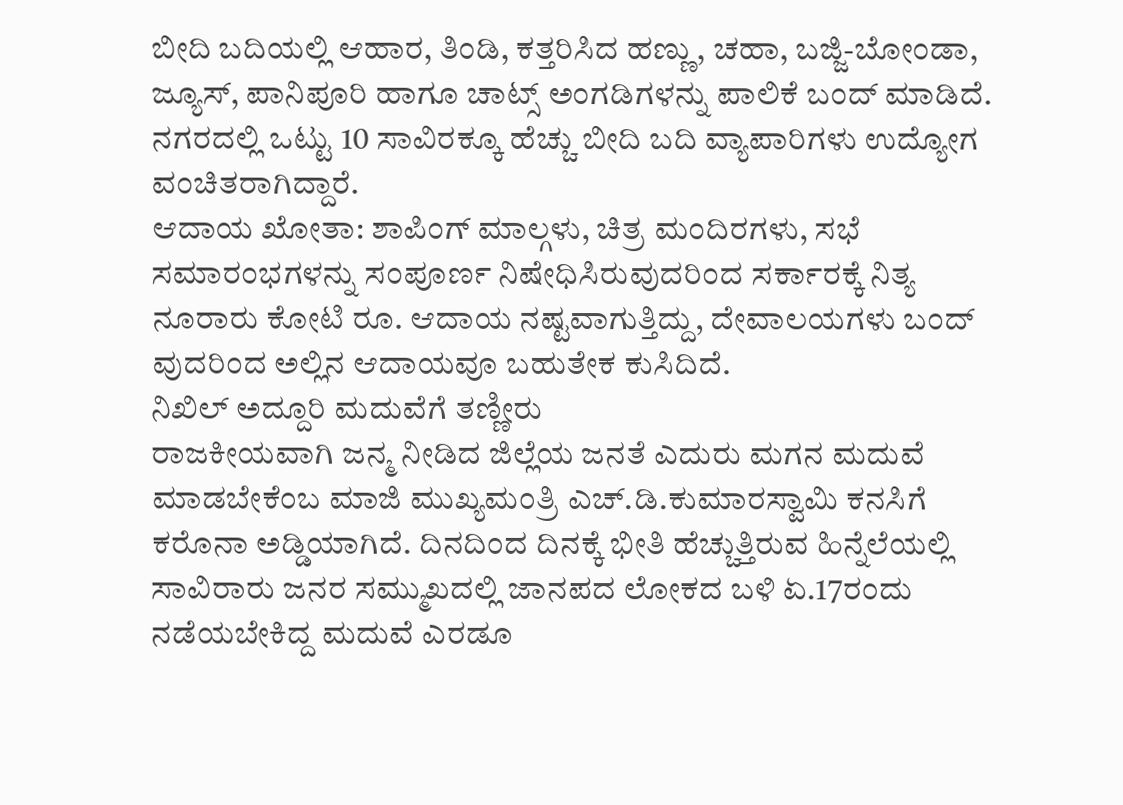ಬೀದಿ ಬದಿಯಲ್ಲಿ ಆಹಾರ, ತಿಂಡಿ, ಕತ್ತರಿಸಿದ ಹಣ್ಣು, ಚಹಾ, ಬಜ್ಜಿ-ಬೋಂಡಾ, ಜ್ಯೂಸ್, ಪಾನಿಪೂರಿ ಹಾಗೂ ಚಾಟ್ಸ್ ಅಂಗಡಿಗಳನ್ನು ಪಾಲಿಕೆ ಬಂದ್ ಮಾಡಿದೆ. ನಗರದಲ್ಲಿ ಒಟ್ಟು 10 ಸಾವಿರಕ್ಕೂ ಹೆಚ್ಚು ಬೀದಿ ಬದಿ ವ್ಯಾಪಾರಿಗಳು ಉದ್ಯೋಗ ವಂಚಿತರಾಗಿದ್ದಾರೆ.
ಆದಾಯ ಖೋತಾ: ಶಾಪಿಂಗ್ ಮಾಲ್ಗಳು, ಚಿತ್ರ ಮಂದಿರಗಳು, ಸಭೆ ಸಮಾರಂಭಗಳನ್ನು ಸಂಪೂರ್ಣ ನಿಷೇಧಿಸಿರುವುದರಿಂದ ಸರ್ಕಾರಕ್ಕೆ ನಿತ್ಯ ನೂರಾರು ಕೋಟಿ ರೂ. ಆದಾಯ ನಷ್ಟವಾಗುತ್ತಿದ್ದು, ದೇವಾಲಯಗಳು ಬಂದ್ ವುದರಿಂದ ಅಲ್ಲಿನ ಆದಾಯವೂ ಬಹುತೇಕ ಕುಸಿದಿದೆ.
ನಿಖಿಲ್ ಅದ್ದೂರಿ ಮದುವೆಗೆ ತಣ್ಣೀರು
ರಾಜಕೀಯವಾಗಿ ಜನ್ಮ ನೀಡಿದ ಜಿಲ್ಲೆಯ ಜನತೆ ಎದುರು ಮಗನ ಮದುವೆ ಮಾಡಬೇಕೆಂಬ ಮಾಜಿ ಮುಖ್ಯಮಂತ್ರಿ ಎಚ್.ಡಿ.ಕುಮಾರಸ್ವಾಮಿ ಕನಸಿಗೆ ಕರೊನಾ ಅಡ್ಡಿಯಾಗಿದೆ. ದಿನದಿಂದ ದಿನಕ್ಕೆ ಭೀತಿ ಹೆಚ್ಚುತ್ತಿರುವ ಹಿನ್ನೆಲೆಯಲ್ಲಿ ಸಾವಿರಾರು ಜನರ ಸಮ್ಮುಖದಲ್ಲಿ ಜಾನಪದ ಲೋಕದ ಬಳಿ ಏ.17ರಂದು ನಡೆಯಬೇಕಿದ್ದ ಮದುವೆ ಎರಡೂ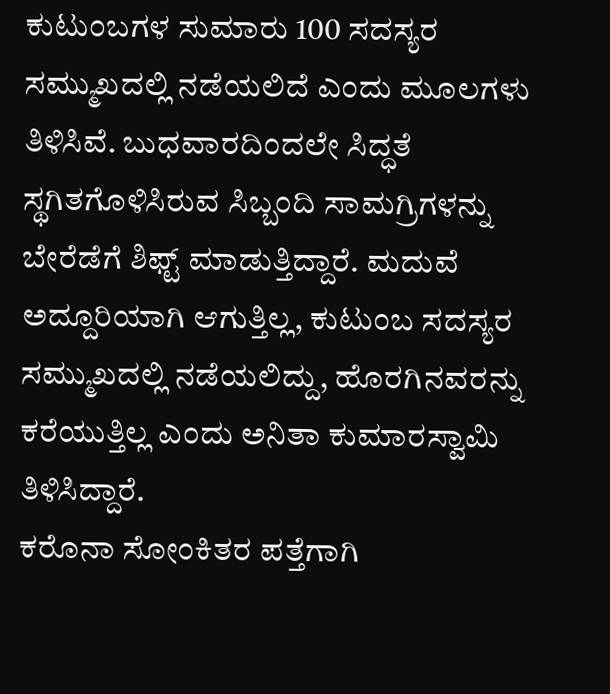ಕುಟುಂಬಗಳ ಸುಮಾರು 100 ಸದಸ್ಯರ ಸಮ್ಮುಖದಲ್ಲಿ ನಡೆಯಲಿದೆ ಎಂದು ಮೂಲಗಳು ತಿಳಿಸಿವೆ. ಬುಧವಾರದಿಂದಲೇ ಸಿದ್ಧತೆ ಸ್ಥಗಿತಗೊಳಿಸಿರುವ ಸಿಬ್ಬಂದಿ ಸಾಮಗ್ರಿಗಳನ್ನು ಬೇರೆಡೆಗೆ ಶಿಫ್ಟ್ ಮಾಡುತ್ತಿದ್ದಾರೆ. ಮದುವೆ ಅದ್ದೂರಿಯಾಗಿ ಆಗುತ್ತಿಲ್ಲ, ಕುಟುಂಬ ಸದಸ್ಯರ ಸಮ್ಮುಖದಲ್ಲಿ ನಡೆಯಲಿದ್ದು, ಹೊರಗಿನವರನ್ನು ಕರೆಯುತ್ತಿಲ್ಲ ಎಂದು ಅನಿತಾ ಕುಮಾರಸ್ವಾಮಿ ತಿಳಿಸಿದ್ದಾರೆ.
ಕರೊನಾ ಸೋಂಕಿತರ ಪತ್ತೆಗಾಗಿ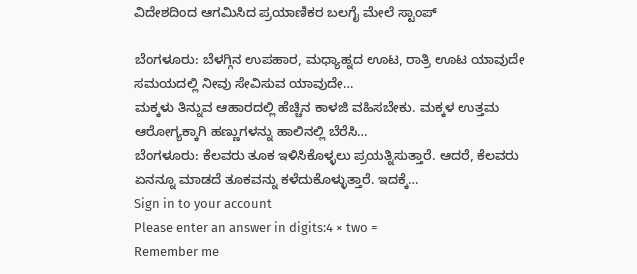ವಿದೇಶದಿಂದ ಆಗಮಿಸಿದ ಪ್ರಯಾಣಿಕರ ಬಲಗೈ ಮೇಲೆ ಸ್ಟಾಂಪ್

ಬೆಂಗಳೂರು: ಬೆಳಗ್ಗಿನ ಉಪಹಾರ, ಮಧ್ಯಾಹ್ನದ ಊಟ, ರಾತ್ರಿ ಊಟ ಯಾವುದೇ ಸಮಯದಲ್ಲಿ ನೀವು ಸೇವಿಸುವ ಯಾವುದೇ…
ಮಕ್ಕಳು ತಿನ್ನುವ ಆಹಾರದಲ್ಲಿ ಹೆಚ್ಚಿನ ಕಾಳಜಿ ವಹಿಸಬೇಕು. ಮಕ್ಕಳ ಉತ್ತಮ ಆರೋಗ್ಯಕ್ಕಾಗಿ ಹಣ್ಣುಗಳನ್ನು ಹಾಲಿನಲ್ಲಿ ಬೆರೆಸಿ…
ಬೆಂಗಳೂರು: ಕೆಲವರು ತೂಕ ಇಳಿಸಿಕೊಳ್ಳಲು ಪ್ರಯತ್ನಿಸುತ್ತಾರೆ. ಆದರೆ, ಕೆಲವರು ಏನನ್ನೂ ಮಾಡದೆ ತೂಕವನ್ನು ಕಳೆದುಕೊಳ್ಳುತ್ತಾರೆ. ಇದಕ್ಕೆ…
Sign in to your account
Please enter an answer in digits:4 × two =
Remember me